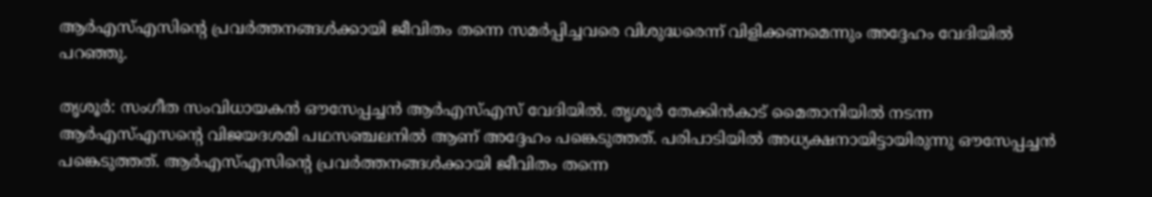ആർഎസ്എസിന്റെ പ്രവർത്തനങ്ങൾക്കായി ജീവിതം തന്നെ സമർപ്പിച്ചവരെ വിശുദ്ധരെന്ന് വിളിക്കണമെന്നും അദ്ദേഹം വേദിയിൽ പറഞ്ഞു.

തൃശൂര്‍: സംഗീത സംവിധായകൻ ഔസേപ്പച്ചൻ ആര്‍എസ്എസ് വേദിയിൽ. തൃശൂര്‍ തേക്കിൻകാട് മൈതാനിയിൽ നടന്ന ആര്‍എസ്എസന്റെ വിജയദശമി പഥസഞ്ചലനിൽ ആണ് അദ്ദേഹം പങ്കെടുത്തത്. പരിപാടിയിൽ അധ്യക്ഷനായിട്ടായിരുന്നു ഔസേപ്പച്ചൻ പങ്കെടുത്തത്. ആർഎസ്എസിന്റെ പ്രവർത്തനങ്ങൾക്കായി ജീവിതം തന്നെ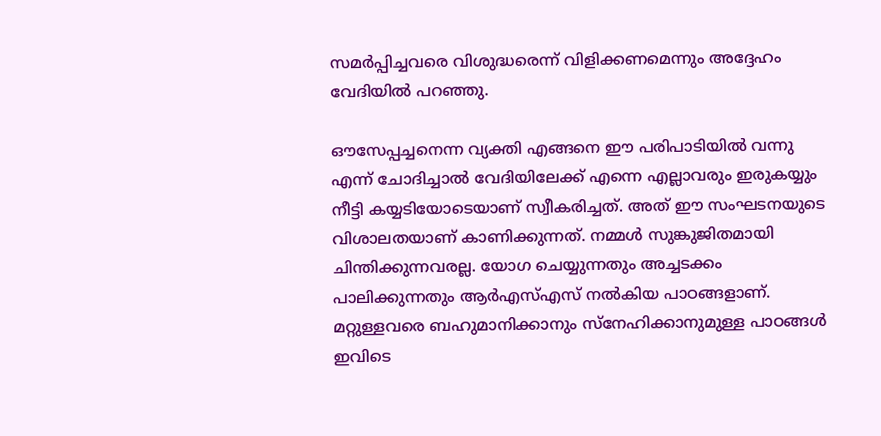സമർപ്പിച്ചവരെ വിശുദ്ധരെന്ന് വിളിക്കണമെന്നും അദ്ദേഹം വേദിയിൽ പറഞ്ഞു.

ഔസേപ്പച്ചനെന്ന വ്യക്തി എങ്ങനെ ഈ പരിപാടിയിൽ വന്നു എന്ന് ചോദിച്ചാൽ വേദിയിലേക്ക് എന്നെ എല്ലാവരും ഇരുകയ്യും നീട്ടി കയ്യടിയോടെയാണ് സ്വീകരിച്ചത്. അത് ഈ സംഘടനയുടെ വിശാലതയാണ് കാണിക്കുന്നത്. നമ്മൾ സുങ്കുജിതമായി ചിന്തിക്കുന്നവരല്ല. യോഗ ചെയ്യുന്നതും അച്ചടക്കം പാലിക്കുന്നതും ആര്‍എസ്എസ് നൽകിയ പാഠങ്ങളാണ്. മറ്റുള്ളവരെ ബഹുമാനിക്കാനും സ്നേഹിക്കാനുമുള്ള പാഠങ്ങൾ ഇവിടെ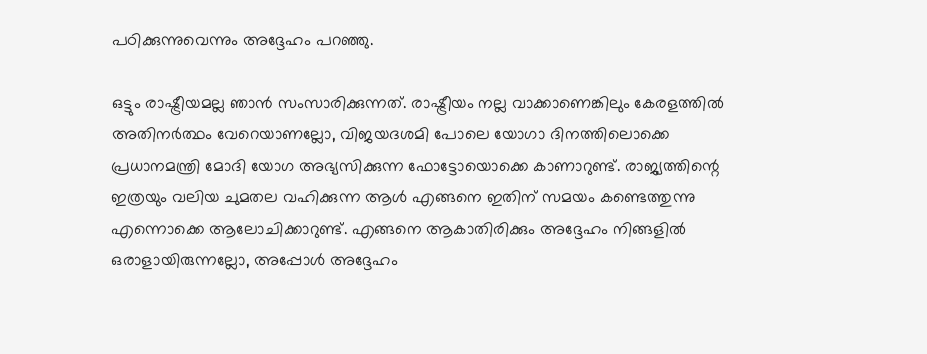പഠിക്കുന്നുവെന്നും അദ്ദേഹം പറഞ്ഞു.

ഒട്ടും രാഷ്ട്രീയമല്ല ഞാൻ സംസാരിക്കുന്നത്. രാഷ്ട്രീയം നല്ല വാക്കാണെങ്കിലും കേരളത്തിൽ അതിനര്‍ത്ഥം വേറെയാണല്ലോ, വിജയദശമി പോലെ യോഗാ ദിനത്തിലൊക്കെ പ്രധാനമന്ത്രി മോദി യോഗ അഭ്യസിക്കുന്ന ഫോട്ടോയൊക്കെ കാണാറുണ്ട്. രാജ്യത്തിന്റെ ഇത്രയും വലിയ ചുമതല വഹിക്കുന്ന ആൾ എങ്ങനെ ഇതിന് സമയം കണ്ടെത്തുന്നു എന്നൊക്കെ ആലോചിക്കാറുണ്ട്. എങ്ങനെ ആകാതിരിക്കും അദ്ദേഹം നിങ്ങളിൽ ഒരാളായിരുന്നല്ലോ, അപ്പോൾ അദ്ദേഹം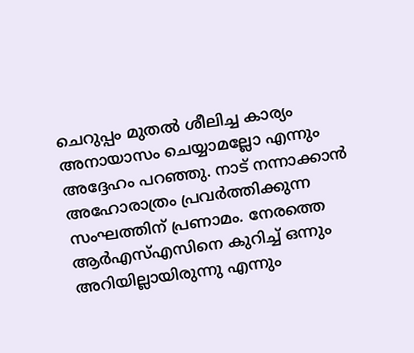ചെറുപ്പം മുതൽ ശീലിച്ച കാര്യം അനായാസം ചെയ്യാമല്ലോ എന്നും അദ്ദേഹം പറ‍ഞ്ഞു. നാട് നന്നാക്കാന്‍ അഹോരാത്രം പ്രവര്‍ത്തിക്കുന്ന സംഘത്തിന് പ്രണാമം. നേരത്തെ ആര്‍എസ്എസിനെ കുറിച്ച് ഒന്നും അറിയില്ലായിരുന്നു എന്നും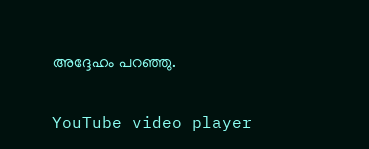അദ്ദേഹം പറഞ്ഞു.

YouTube video player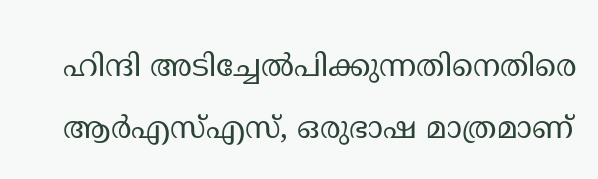ഹിന്ദി അടിച്ചേൽപിക്കുന്നതിനെതിരെ ആർഎസ്എസ്, ഒരുഭാഷ മാത്രമാണ്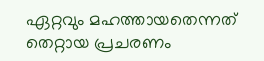ഏറ്റവും മഹത്തായതെന്നത് തെറ്റായ പ്രചരണം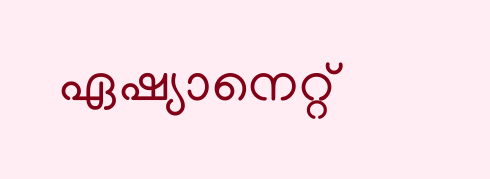ഏഷ്യാനെറ്റ്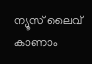ന്യൂസ് ലൈവ് കാണാം